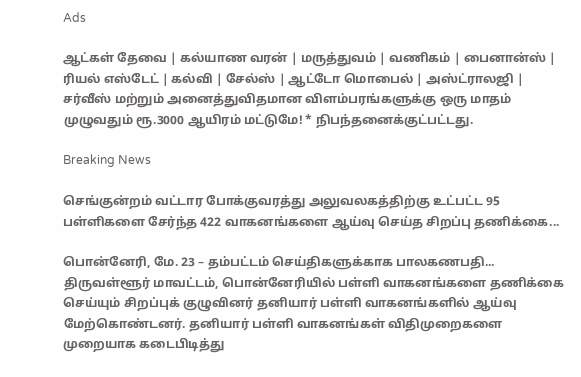Ads

ஆட்கள் தேவை | கல்யாண வரன் | மருத்துவம் | வணிகம் | பைனான்ஸ் | ரியல் எஸ்டேட் | கல்வி | சேல்ஸ் | ஆட்டோ மொபைல் | அஸ்ட்ராலஜி | சர்வீஸ் மற்றும் அனைத்துவிதமான விளம்பரங்களுக்கு ஒரு மாதம் முழுவதும் ரூ.3000 ஆயிரம் மட்டுமே! * நிபந்தனைக்குட்பட்டது.

Breaking News

செங்குன்றம் வட்டார போக்குவரத்து அலுவலகத்திற்கு உட்பட்ட 95 பள்ளிகளை சேர்ந்த 422 வாகனங்களை ஆய்வு செய்த சிறப்பு தணிக்கை...

பொன்னேரி, மே. 23 – தம்பட்டம் செய்திகளுக்காக பாலகணபதி... திருவள்ளூர் மாவட்டம், பொன்னேரியில் பள்ளி வாகனங்களை தணிக்கை செய்யும் சிறப்புக் குழுவினர் தனியார் பள்ளி வாகனங்களில் ஆய்வு மேற்கொண்டனர். தனியார் பள்ளி வாகனங்கள் விதிமுறைகளை முறையாக கடைபிடித்து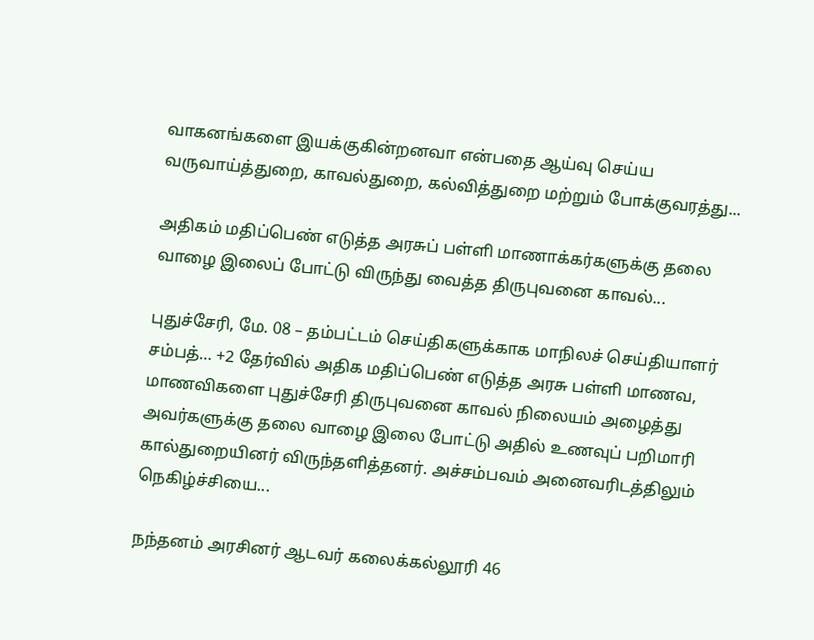வாகனங்களை இயக்குகின்றனவா என்பதை ஆய்வு செய்ய வருவாய்த்துறை, காவல்துறை, கல்வித்துறை மற்றும் போக்குவரத்து...

அதிகம் மதிப்பெண் எடுத்த அரசுப் பள்ளி மாணாக்கர்களுக்கு தலை வாழை இலைப் போட்டு விருந்து வைத்த திருபுவனை காவல்...

புதுச்சேரி, மே. 08 – தம்பட்டம் செய்திகளுக்காக மாநிலச் செய்தியாளர் சம்பத்… +2 தேர்வில் அதிக மதிப்பெண் எடுத்த அரசு பள்ளி மாணவ, மாணவிகளை புதுச்சேரி திருபுவனை காவல் நிலையம் அழைத்து அவர்களுக்கு தலை வாழை இலை போட்டு அதில் உணவுப் பறிமாரி கால்துறையினர் விருந்தளித்தனர். அச்சம்பவம் அனைவரிடத்திலும் நெகிழ்ச்சியை...

நந்தனம் அரசினர் ஆடவர் கலைக்கல்லூரி 46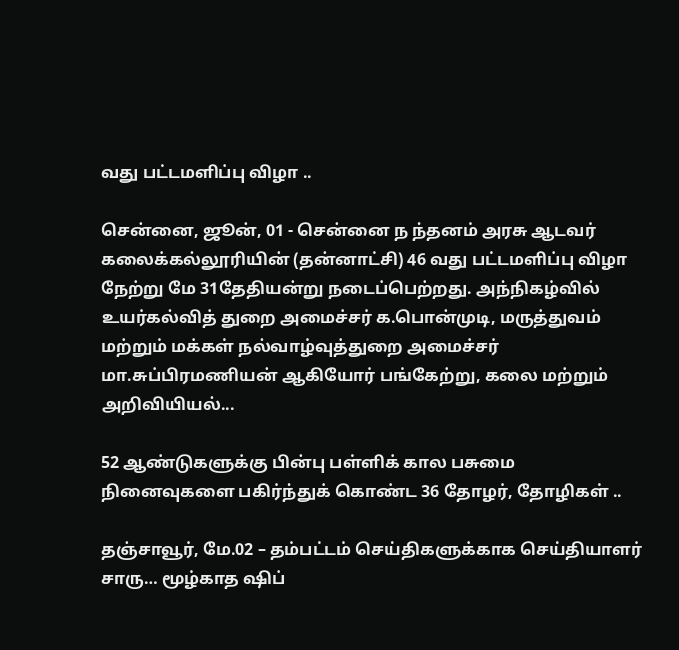வது பட்டமளிப்பு விழா ..

சென்னை, ஜூன், 01 - சென்னை ந ந்தனம் அரசு ஆடவர் கலைக்கல்லூரியின் (தன்னாட்சி) 46 வது பட்டமளிப்பு விழா நேற்று மே 31தேதியன்று நடைப்பெற்றது. அந்நிகழ்வில் உயர்கல்வித் துறை அமைச்சர் க.பொன்முடி, மருத்துவம் மற்றும் மக்கள் நல்வாழ்வுத்துறை அமைச்சர் மா.சுப்பிரமணியன் ஆகியோர் பங்கேற்று, கலை மற்றும் அறிவியியல்...

52 ஆண்டுகளுக்கு பின்பு பள்ளிக் கால பசுமை நினைவுகளை பகிர்ந்துக் கொண்ட 36 தோழர், தோழிகள் ..

தஞ்சாவூர், மே.02 – தம்பட்டம் செய்திகளுக்காக செய்தியாளர் சாரு… மூழ்காத ஷிப்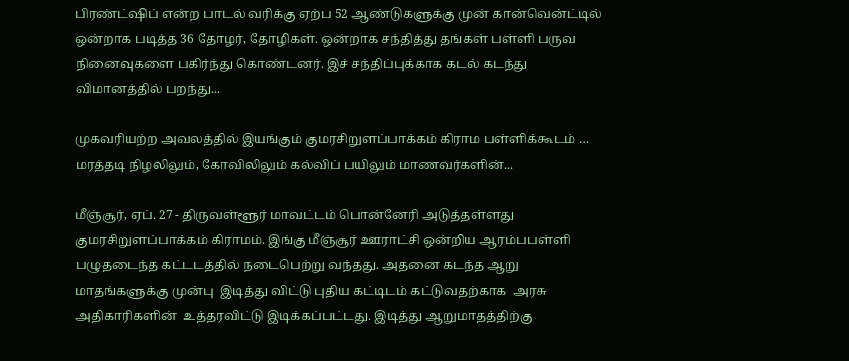பிரண்ட்ஷிப் என்ற பாடல் வரிக்கு ஏற்ப 52 ஆண்டுகளுக்கு முன் கான்வென்ட்டில் ஒன்றாக படித்த 36 தோழர், தோழிகள். ஒன்றாக சந்தித்து தங்கள் பள்ளி பருவ நினைவுகளை பகிர்ந்து கொண்டனர். இச் சந்திப்புக்காக கடல் கடந்து விமானத்தில் பறந்து...

முகவரியற்ற அவலத்தில் இயங்கும் குமரசிறுளப்பாக்கம் கிராம பள்ளிக்கூடம் … மரத்தடி நிழலிலும், கோவிலிலும் கல்விப் பயிலும் மாணவர்களின்...

மீஞ்சூர், ஏப். 27 - திருவள்ளூர் மாவட்டம் பொன்னேரி அடுத்தள்ளது குமரசிறுளப்பாக்கம் கிராமம். இங்கு மீஞ்சூர் ஊராட்சி ஒன்றிய ஆரம்பபள்ளி பழுதடைந்த கட்டடத்தில் நடைபெற்று வந்தது. அதனை கடந்த ஆறு மாதங்களுக்கு முன்பு  இடித்து விட்டு புதிய கட்டிடம் கட்டுவதற்காக  அரசு அதிகாரிகளின்  உத்தரவிட்டு இடிக்கப்பட்டது. இடித்து ஆறுமாதத்திற்கு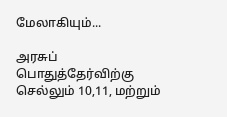மேலாகியும்...

அரசுப் பொதுத்தேர்விற்கு செல்லும் 10,11, மற்றும்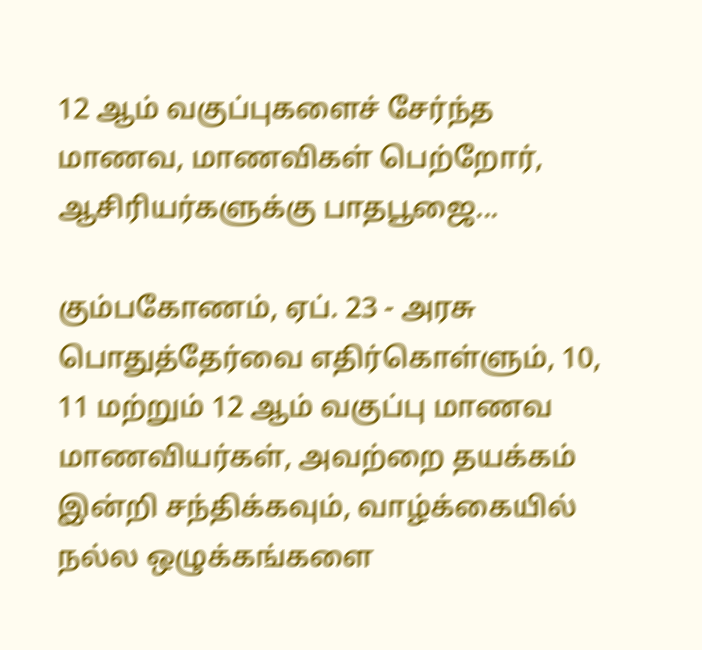12 ஆம் வகுப்புகளைச் சேர்ந்த மாணவ, மாணவிகள் பெற்றோர், ஆசிரியர்களுக்கு பாதபூஜை...

கும்பகோணம், ஏப். 23 - அரசு பொதுத்தேர்வை எதிர்கொள்ளும், 10, 11 மற்றும் 12 ஆம் வகுப்பு மாணவ மாணவியர்கள், அவற்றை தயக்கம் இன்றி சந்திக்கவும், வாழ்க்கையில் நல்ல ஒழுக்கங்களை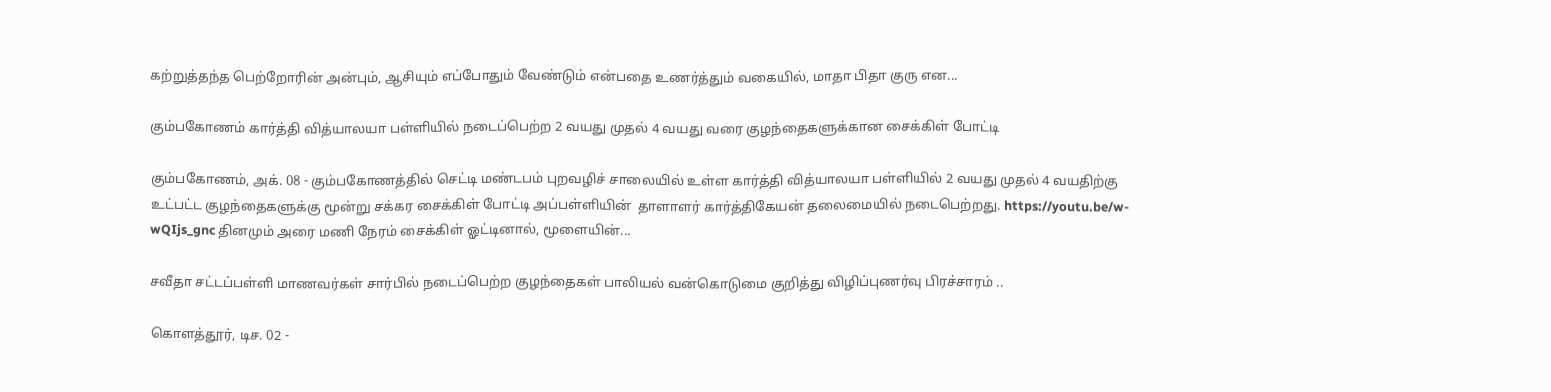கற்றுத்தந்த பெற்றோரின் அன்பும், ஆசியும் எப்போதும் வேண்டும் என்பதை உணர்த்தும் வகையில், மாதா பிதா குரு என...

கும்பகோணம் கார்த்தி வித்யாலயா பள்ளியில் நடைப்பெற்ற 2 வயது முதல் 4 வயது வரை குழந்தைகளுக்கான சைக்கிள் போட்டி

கும்பகோணம், அக். 08 - கும்பகோணத்தில் செட்டி மண்டபம் புறவழிச் சாலையில் உள்ள கார்த்தி வித்யாலயா பள்ளியில் 2 வயது முதல் 4 வயதிற்கு உட்பட்ட குழந்தைகளுக்கு மூன்று சக்கர சைக்கிள் போட்டி அப்பள்ளியின்  தாளாளர் கார்த்திகேயன் தலைமையில் நடைபெற்றது. https://youtu.be/w-wQIjs_gnc தினமும் அரை மணி நேரம் சைக்கிள் ஓட்டினால், மூளையின்...

சவீதா சட்டப்பள்ளி மாணவர்கள் சார்பில் நடைப்பெற்ற குழந்தைகள் பாலியல் வன்கொடுமை குறித்து விழிப்புணர்வு பிரச்சாரம் ..

கொளத்தூர், டிச. 02 -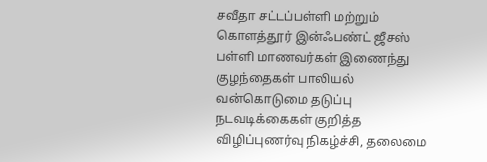சவீதா சட்டப்பள்ளி மற்றும் கொளத்தூர் இன்ஃபண்ட் ஜீசஸ் பள்ளி மாணவர்கள் இணைந்து குழந்தைகள் பாலியல் வன்கொடுமை தடுப்பு நடவடிக்கைகள் குறித்த விழிப்புணர்வு நிகழ்ச்சி, தலைமை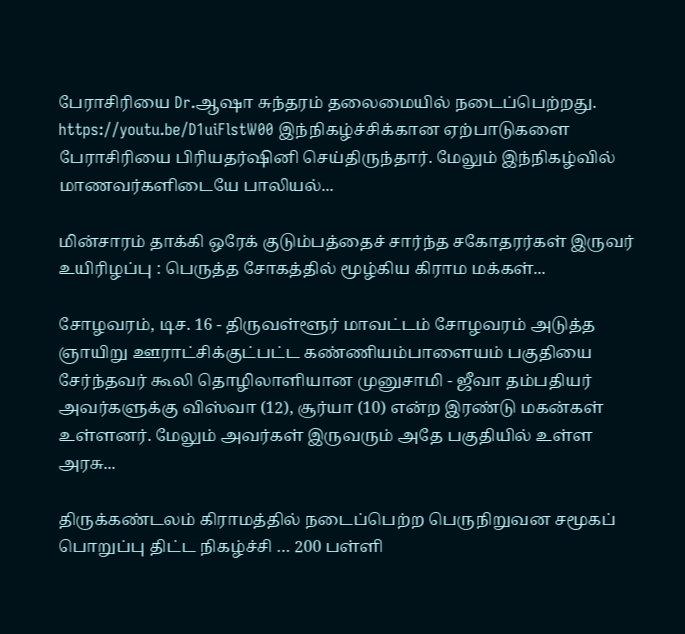பேராசிரியை Dr.ஆஷா சுந்தரம் தலைமையில் நடைப்பெற்றது. https://youtu.be/D1uiFlstW00 இந்நிகழ்ச்சிக்கான ஏற்பாடுகளை பேராசிரியை பிரியதர்ஷினி செய்திருந்தார். மேலும் இந்நிகழ்வில் மாணவர்களிடையே பாலியல்...

மின்சாரம் தாக்கி ஒரேக் குடும்பத்தைச் சார்ந்த சகோதரர்கள் இருவர் உயிரிழப்பு : பெருத்த சோகத்தில் மூழ்கிய கிராம மக்கள்...

சோழவரம், டிச. 16 - திருவள்ளூர் மாவட்டம் சோழவரம் அடுத்த ஞாயிறு ஊராட்சிக்குட்பட்ட கண்ணியம்பாளையம் பகுதியை சேர்ந்தவர் கூலி தொழிலாளியான முனுசாமி - ஜீவா தம்பதியர் அவர்களுக்கு விஸ்வா (12), சூர்யா (10) என்ற இரண்டு மகன்கள் உள்ளனர். மேலும் அவர்கள் இருவரும் அதே பகுதியில் உள்ள அரசு...

திருக்கண்டலம் கிராமத்தில் நடைப்பெற்ற பெருநிறுவன சமூகப் பொறுப்பு திட்ட நிகழ்ச்சி … 200 பள்ளி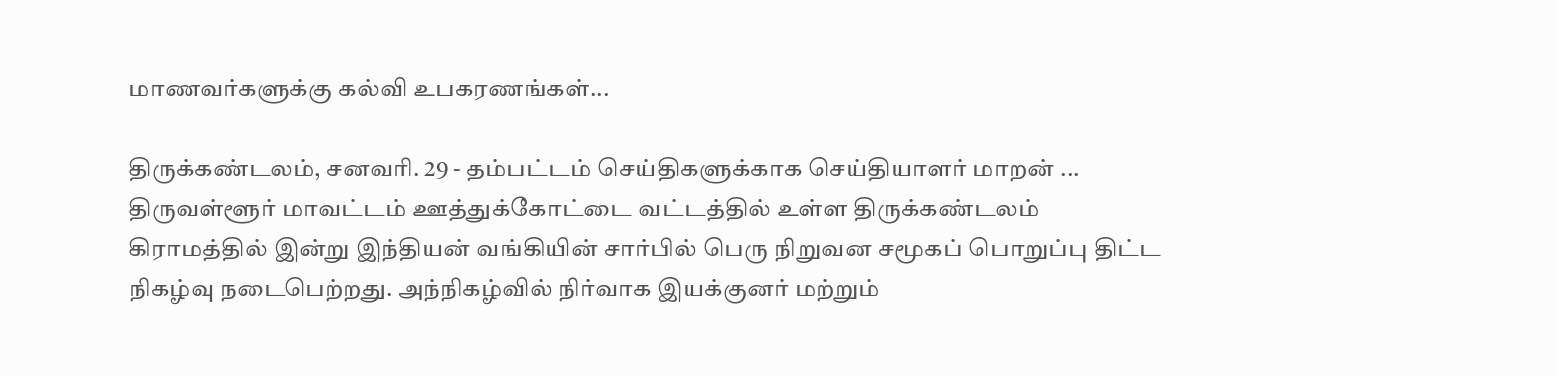மாணவர்களுக்கு கல்வி உபகரணங்கள்...

திருக்கண்டலம், சனவரி. 29 - தம்பட்டம் செய்திகளுக்காக செய்தியாளர் மாறன் ... திருவள்ளூர் மாவட்டம் ஊத்துக்கோட்டை வட்டத்தில் உள்ள திருக்கண்டலம் கிராமத்தில் இன்று இந்தியன் வங்கியின் சார்பில் பெரு நிறுவன சமூகப் பொறுப்பு திட்ட நிகழ்வு நடைபெற்றது. அந்நிகழ்வில் நிர்வாக இயக்குனர் மற்றும்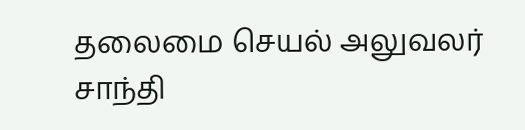தலைமை செயல் அலுவலர் சாந்தி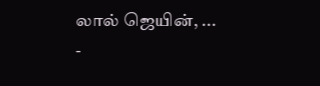லால் ஜெயின், ...
-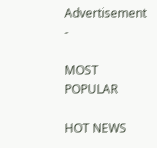Advertisement -

MOST POPULAR

HOT NEWS